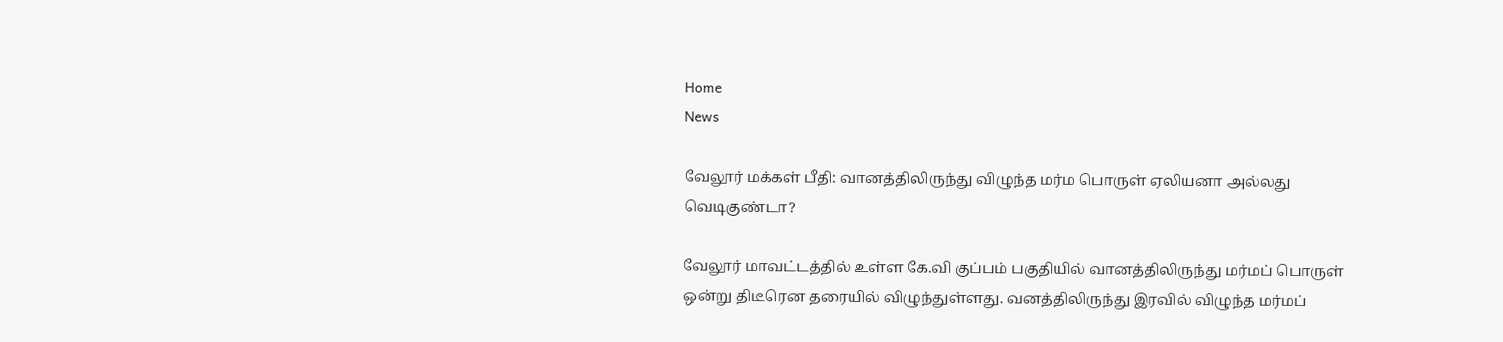Home
News

வேலூர் மக்கள் பீதி: வானத்திலிருந்து விழுந்த மர்ம பொருள் ஏலியனா அல்லது வெடிகுண்டா?

வேலூர் மாவட்டத்தில் உள்ள கே.வி குப்பம் பகுதியில் வானத்திலிருந்து மர்மப் பொருள் ஒன்று திடீரென தரையில் விழுந்துள்ளது. வனத்திலிருந்து இரவில் விழுந்த மர்மப்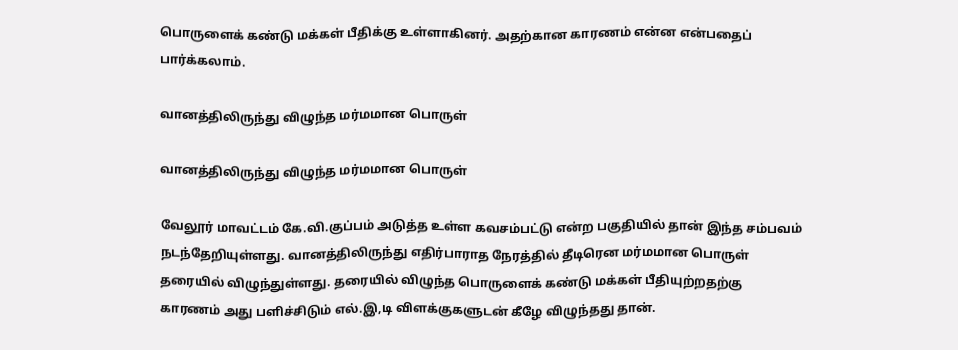பொருளைக் கண்டு மக்கள் பீதிக்கு உள்ளாகினர். அதற்கான காரணம் என்ன என்பதைப் பார்க்கலாம்.

வானத்திலிருந்து விழுந்த மர்மமான பொருள்

வானத்திலிருந்து விழுந்த மர்மமான பொருள்

வேலூர் மாவட்டம் கே.வி.குப்பம் அடுத்த உள்ள கவசம்பட்டு என்ற பகுதியில் தான் இந்த சம்பவம் நடந்தேறியுள்ளது. வானத்திலிருந்து எதிர்பாராத நேரத்தில் தீடிரென மர்மமான பொருள் தரையில் விழுந்துள்ளது. தரையில் விழுந்த பொருளைக் கண்டு மக்கள் பீதியுற்றதற்கு காரணம் அது பளிச்சிடும் எல்.இ,டி விளக்குகளுடன் கீழே விழுந்தது தான்.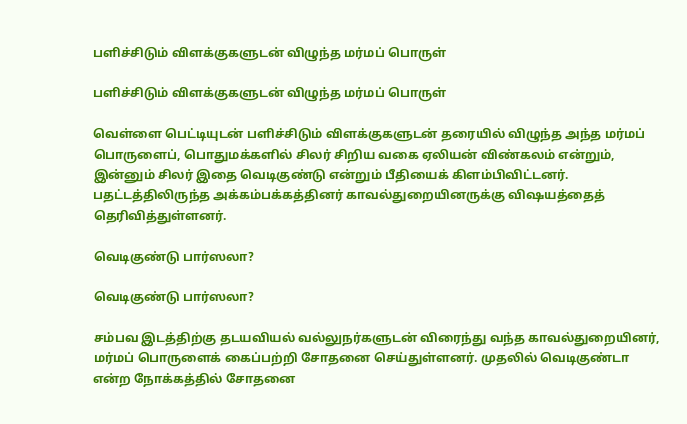பளிச்சிடும் விளக்குகளுடன் விழுந்த மர்மப் பொருள்

பளிச்சிடும் விளக்குகளுடன் விழுந்த மர்மப் பொருள்

வெள்ளை பெட்டியுடன் பளிச்சிடும் விளக்குகளுடன் தரையில் விழுந்த அந்த மர்மப் பொருளைப், பொதுமக்களில் சிலர் சிறிய வகை ஏலியன் விண்கலம் என்றும், இன்னும் சிலர் இதை வெடிகுண்டு என்றும் பீதியைக் கிளம்பிவிட்டனர். பதட்டத்திலிருந்த அக்கம்பக்கத்தினர் காவல்துறையினருக்கு விஷயத்தைத் தெரிவித்துள்ளனர்.

வெடிகுண்டு பார்ஸலா?

வெடிகுண்டு பார்ஸலா?

சம்பவ இடத்திற்கு தடயவியல் வல்லுநர்களுடன் விரைந்து வந்த காவல்துறையினர், மர்மப் பொருளைக் கைப்பற்றி சோதனை செய்துள்ளனர். முதலில் வெடிகுண்டா என்ற நோக்கத்தில் சோதனை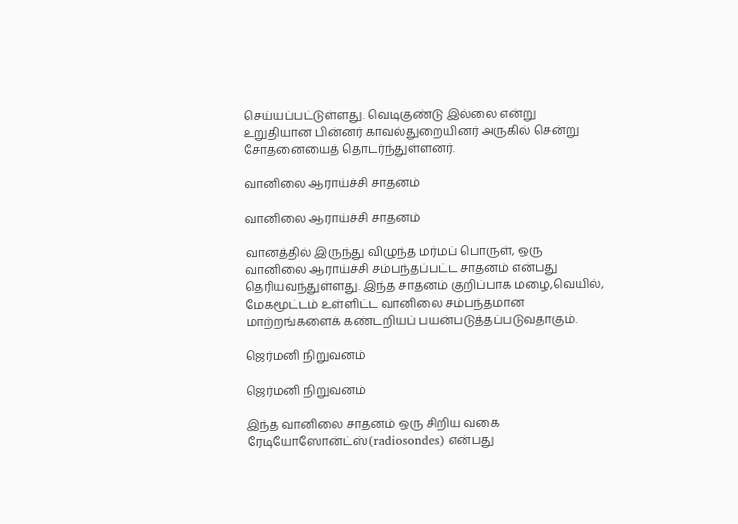செய்யப்பட்டுள்ளது. வெடிகுண்டு இல்லை என்று உறுதியான பின்னர் காவல்துறையினர் அருகில் சென்று சோதனையைத் தொடர்ந்துள்ளனர்.

வானிலை ஆராய்ச்சி சாதனம்

வானிலை ஆராய்ச்சி சாதனம்

வானத்தில் இருந்து விழுந்த மர்மப் பொருள், ஒரு வானிலை ஆராய்ச்சி சம்பந்தப்பட்ட சாதனம் என்பது தெரியவந்துள்ளது. இந்த சாதனம் குறிப்பாக மழை,வெயில், மேகமூட்டம் உள்ளிட்ட வானிலை சம்பந்தமான மாற்றங்களைக் கண்டறியப் பயன்படுத்தப்படுவதாகும்.

ஜெர்மனி நிறுவனம்

ஜெர்மனி நிறுவனம்

இந்த வானிலை சாதனம் ஒரு சிறிய வகை ரேடியோஸோன்ட்ஸ்(radiosondes) என்பது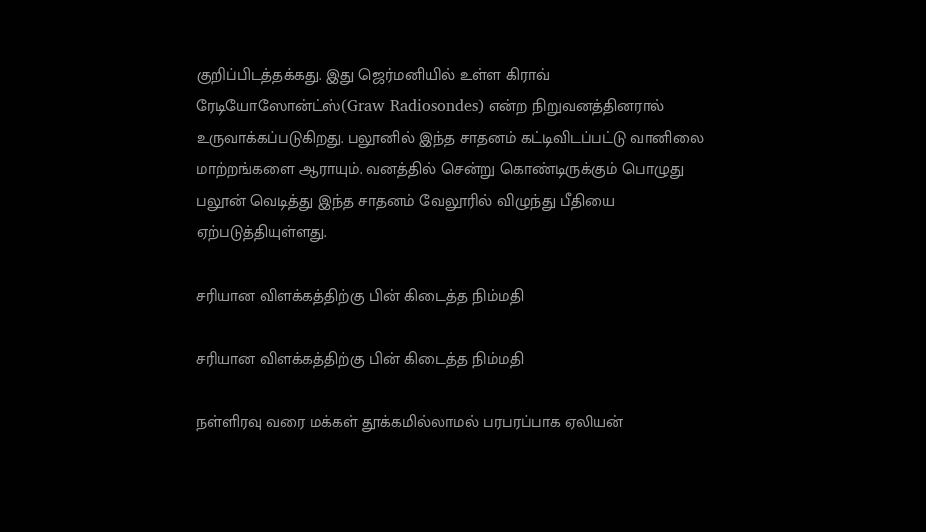குறிப்பிடத்தக்கது. இது ஜெர்மனியில் உள்ள கிராவ் ரேடியோஸோன்ட்ஸ்(Graw Radiosondes) என்ற நிறுவனத்தினரால் உருவாக்கப்படுகிறது. பலூனில் இந்த சாதனம் கட்டிவிடப்பட்டு வானிலை மாற்றங்களை ஆராயும். வனத்தில் சென்று கொண்டிருக்கும் பொழுது பலூன் வெடித்து இந்த சாதனம் வேலூரில் விழுந்து பீதியை ஏற்படுத்தியுள்ளது.

சரியான விளக்கத்திற்கு பின் கிடைத்த நிம்மதி

சரியான விளக்கத்திற்கு பின் கிடைத்த நிம்மதி

நள்ளிரவு வரை மக்கள் தூக்கமில்லாமல் பரபரப்பாக ஏலியன்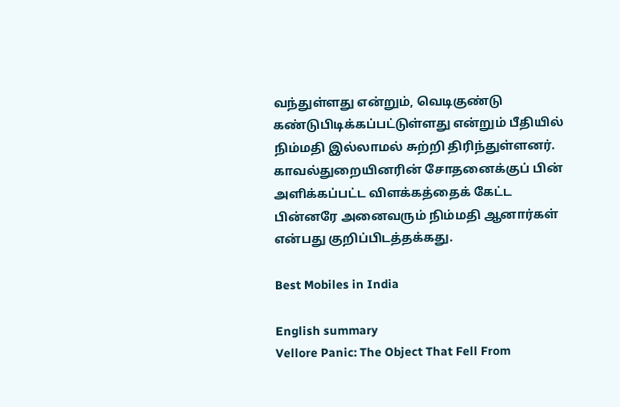வந்துள்ளது என்றும், வெடிகுண்டு கண்டுபிடிக்கப்பட்டுள்ளது என்றும் பீதியில் நிம்மதி இல்லாமல் சுற்றி திரிந்துள்ளனர். காவல்துறையினரின் சோதனைக்குப் பின் அளிக்கப்பட்ட விளக்கத்தைக் கேட்ட பின்னரே அனைவரும் நிம்மதி ஆனார்கள் என்பது குறிப்பிடத்தக்கது.

Best Mobiles in India

English summary
Vellore Panic: The Object That Fell From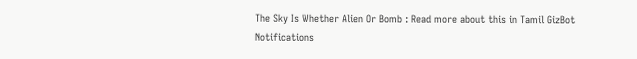The Sky Is Whether Alien Or Bomb : Read more about this in Tamil GizBot
Notifications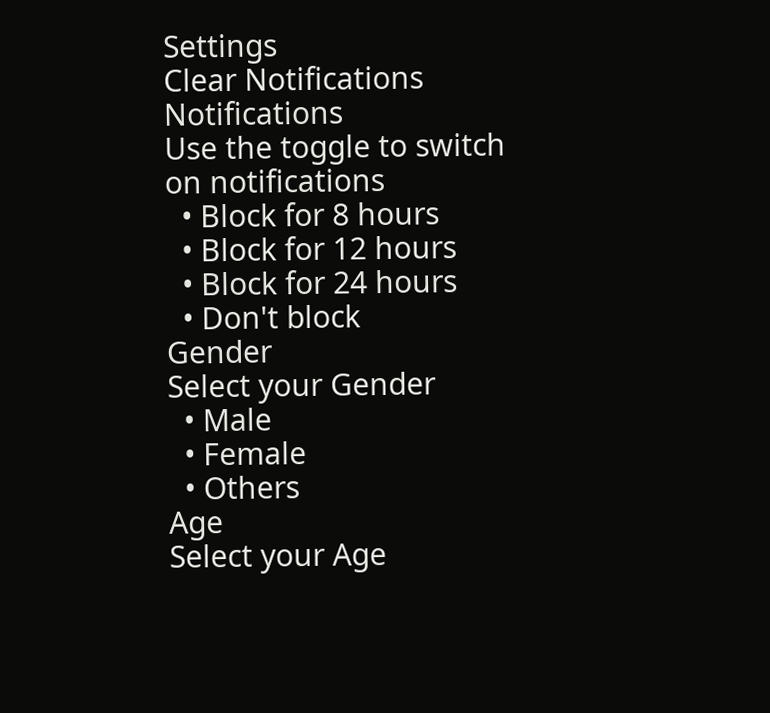Settings
Clear Notifications
Notifications
Use the toggle to switch on notifications
  • Block for 8 hours
  • Block for 12 hours
  • Block for 24 hours
  • Don't block
Gender
Select your Gender
  • Male
  • Female
  • Others
Age
Select your Age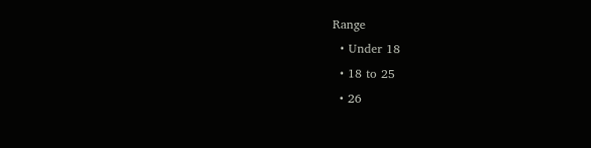Range
  • Under 18
  • 18 to 25
  • 26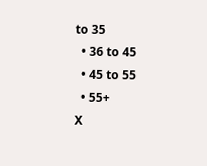to 35
  • 36 to 45
  • 45 to 55
  • 55+
X